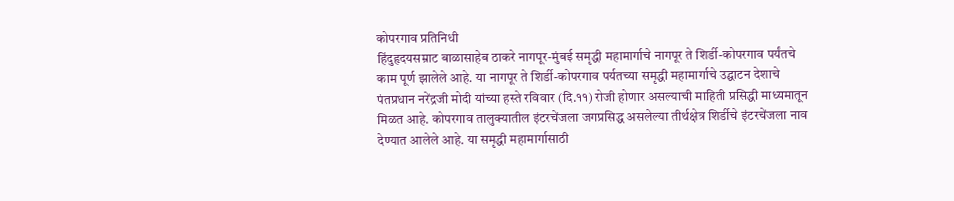कोपरगाव प्रतिनिधी
हिंदुहृदयसम्राट बाळासाहेब ठाकरे नागपूर-मुंबई समृद्धी महामार्गाचे नागपूर ते शिर्डी-कोपरगाव पर्यंतचे काम पूर्ण झालेले आहे. या नागपूर ते शिर्डी-कोपरगाव पर्यतच्या समृद्धी महामार्गाचे उद्घाटन देशाचे पंतप्रधान नरेंद्रजी मोदी यांच्या हस्ते रविवार (दि.११) रोजी होणार असल्याची माहिती प्रसिद्धी माध्यमातून मिळत आहे. कोपरगाव तालुक्यातील इंटरचेंजला जगप्रसिद्ध असलेल्या तीर्थक्षेत्र शिर्डीचे इंटरचेंजला नाव देण्यात आलेले आहे. या समृद्धी महामार्गासाठी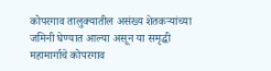कोपरगाव तालुक्यातील असंख्य शेतकऱ्यांच्या जमिनी घेण्यात आल्या असून या समृद्धी महामार्गाचे कोपरगाव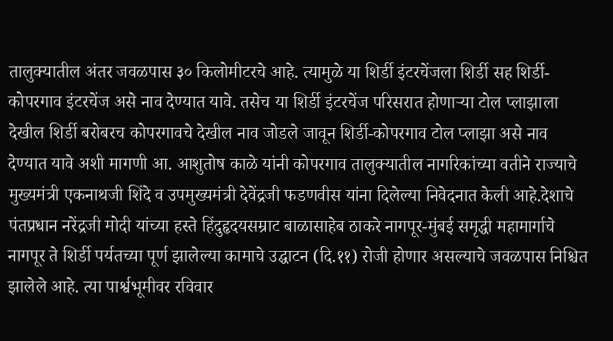तालुक्यातील अंतर जवळपास ३० किलोमीटरचे आहे. त्यामुळे या शिर्डी इंटरचेंजला शिर्डी सह शिर्डी-कोपरगाव इंटरचेंज असे नाव देण्यात यावे. तसेच या शिर्डी इंटरचेंज परिसरात होणाऱ्या टोल प्लाझाला देखील शिर्डी बरोबरच कोपरगावचे देखील नाव जोडले जावून शिर्डी-कोपरगाव टोल प्लाझा असे नाव देण्यात यावे अशी मागणी आ. आशुतोष काळे यांनी कोपरगाव तालुक्यातील नागरिकांच्या वतीने राज्याचे मुख्यमंत्री एकनाथजी शिंदे व उपमुख्यमंत्री देवेंद्रजी फडणवीस यांना दिलेल्या निवेदनात केली आहे.देशाचे पंतप्रधान नरेंद्रजी मोदी यांच्या हस्ते हिंदुहृदयसम्राट बाळासाहेब ठाकरे नागपूर-मुंबई समृद्धी महामार्गाचे नागपूर ते शिर्डी पर्यतच्या पूर्ण झालेल्या कामाचे उद्घाटन (दि.११) रोजी होणार असल्याचे जवळपास निश्चित झालेले आहे. त्या पार्श्वभूमीवर रविवार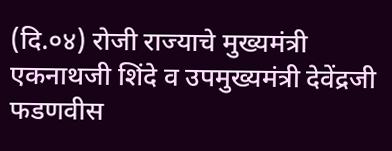(दि.०४) रोजी राज्याचे मुख्यमंत्री एकनाथजी शिंदे व उपमुख्यमंत्री देवेंद्रजी फडणवीस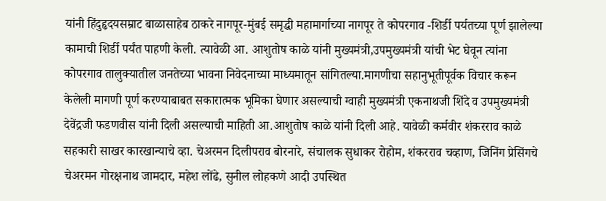यांनी हिंदुहृदयसम्राट बाळासाहेब ठाकरे नागपूर-मुंबई समृद्धी महामार्गाच्या नागपूर ते कोपरगाव -शिर्डी पर्यतच्या पूर्ण झालेल्या कामाची शिर्डी पर्यंत पाहणी केली. त्यावेळी आ. आशुतोष काळे यांनी मुख्यमंत्री,उपमुख्यमंत्री यांची भेट घेवून त्यांना कोपरगाव तालुक्यातील जनतेच्या भावना निवेदनाच्या माध्यमातून सांगितल्या.मागणीचा सहानुभूतीपूर्वक विचार करून केलेली मागणी पूर्ण करण्याबाबत सकारात्मक भूमिका घेणार असल्याची ग्वाही मुख्यमंत्री एकनाथजी शिंदे व उपमुख्यमंत्री देवेंद्रजी फडणवीस यांनी दिली असल्याची माहिती आ.आशुतोष काळे यांनी दिली आहे. यावेळी कर्मवीर शंकरराव काळे सहकारी साखर कारखान्याचे व्हा. चेअरमन दिलीपराव बोरनारे, संचालक सुधाकर रोहोम, शंकरराव चव्हाण, जिनिंग प्रेसिंगचे चेअरमन गोरक्षनाथ जामदार, महेश लोंढे, सुनील लोहकणे आदी उपस्थित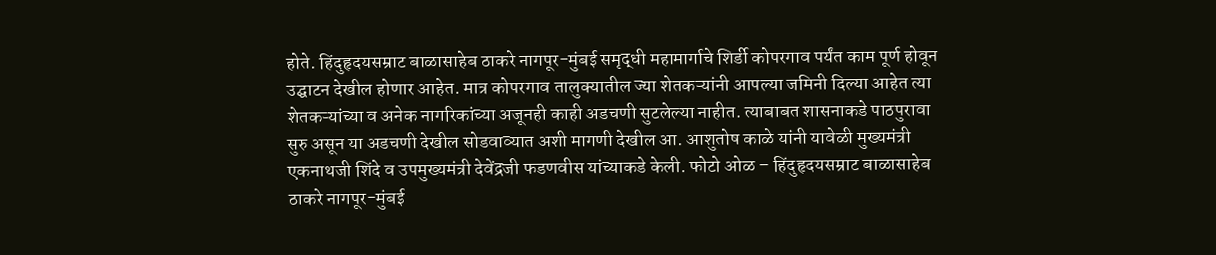होते. हिंदुहृदयसम्राट बाळासाहेब ठाकरे नागपूर-मुंबई समृद्धी महामार्गाचे शिर्डी कोपरगाव पर्यंत काम पूर्ण होवून उद्घाटन देखील होणार आहेत. मात्र कोपरगाव तालुक्यातील ज्या शेतकऱ्यांनी आपल्या जमिनी दिल्या आहेत त्या शेतकऱ्यांच्या व अनेक नागरिकांच्या अजूनही काही अडचणी सुटलेल्या नाहीत. त्याबाबत शासनाकडे पाठपुरावा सुरु असून या अडचणी देखील सोडवाव्यात अशी मागणी देखील आ. आशुतोष काळे यांनी यावेळी मुख्यमंत्री एकनाथजी शिंदे व उपमुख्यमंत्री देवेंद्रजी फडणवीस यांच्याकडे केली. फोटो ओळ – हिंदुहृदयसम्राट बाळासाहेब ठाकरे नागपूर-मुंबई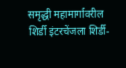समृद्धी महामार्गावरील शिर्डी इंटरचेंजला शिर्डी-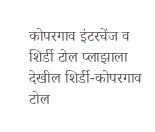कोपरगाव इंटरचेंज व शिर्डी टोल प्लाझाला देखील शिर्डी-कोपरगाव टोल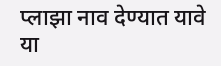प्लाझा नाव देण्यात यावे या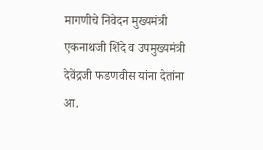मागणीचे निवेदन मुख्यमंत्री एकनाथजी शिंदे व उपमुख्यमंत्री देवेंद्रजी फडणवीस यांना देतांना आ.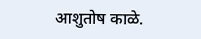आशुतोष काळे.